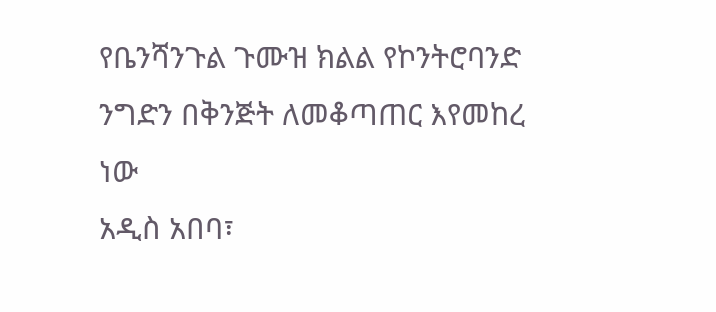የቤንሻንጉል ጉሙዝ ክልል የኮንትሮባንድ ንግድን በቅንጅት ለመቆጣጠር እየመከረ ነው
አዲስ አበባ፣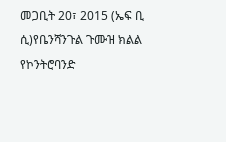መጋቢት 20፣ 2015 (ኤፍ ቢ ሲ)የቤንሻንጉል ጉሙዝ ክልል የኮንትሮባንድ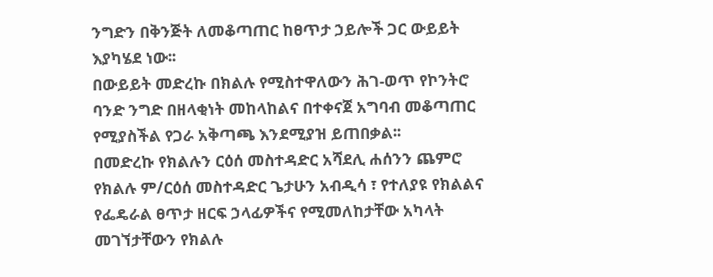ንግድን በቅንጅት ለመቆጣጠር ከፀጥታ ኃይሎች ጋር ውይይት እያካሄደ ነው፡፡
በውይይት መድረኩ በክልሉ የሚስተዋለውን ሕገ-ወጥ የኮንትሮ ባንድ ንግድ በዘላቂነት መከላከልና በተቀናጀ አግባብ መቆጣጠር የሚያስችል የጋራ አቅጣጫ እንደሚያዝ ይጠበቃል፡፡
በመድረኩ የክልሉን ርዕሰ መስተዳድር አሻደሊ ሐሰንን ጨምሮ የክልሉ ም/ርዕሰ መስተዳድር ጌታሁን አብዲሳ ፣ የተለያዩ የክልልና የፌዴራል ፀጥታ ዘርፍ ኃላፊዎችና የሚመለከታቸው አካላት መገኘታቸውን የክልሉ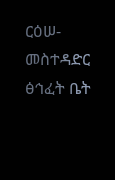ርዕሠ-መስተዳድር ፅኅፈት ቤት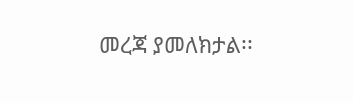መረጃ ያመለክታል፡፡